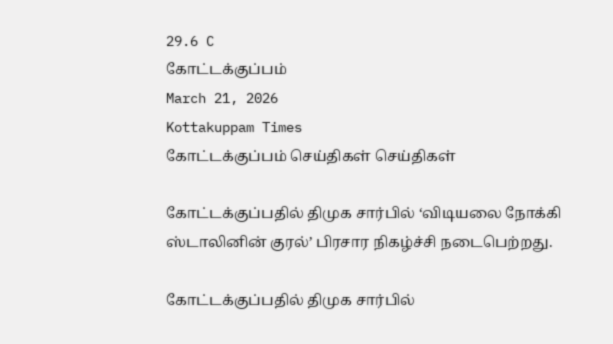29.6 C
கோட்டக்குப்பம்
March 21, 2026
Kottakuppam Times
கோட்டக்குப்பம் செய்திகள் செய்திகள்

கோட்டக்குப்பதில் திமுக சார்பில் ‘விடியலை நோக்கி ஸ்டாலினின் குரல்’ பிரசார நிகழ்ச்சி நடைபெற்றது.

கோட்டக்குப்பதில் திமுக சார்பில்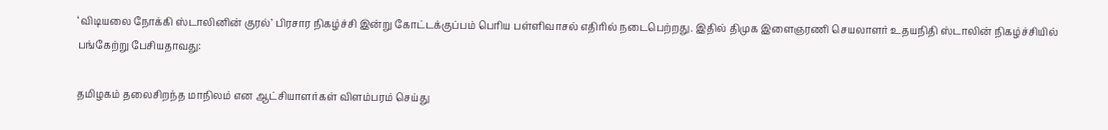‘விடியலை நோக்கி ஸ்டாலினின் குரல்’ பிரசார நிகழ்ச்சி இன்று கோட்டக்குப்பம் பெரிய பள்ளிவாசல் எதிரில் நடைபெற்றது. இதில் திமுக இளைஞரணி செயலாளர் உதயநிதி ஸ்டாலின் நிகழ்ச்சியில் பங்கேற்று பேசியதாவது:

தமிழகம் தலைசிறந்த மாநிலம் என ஆட்சியாளர்கள் விளம்பரம் செய்து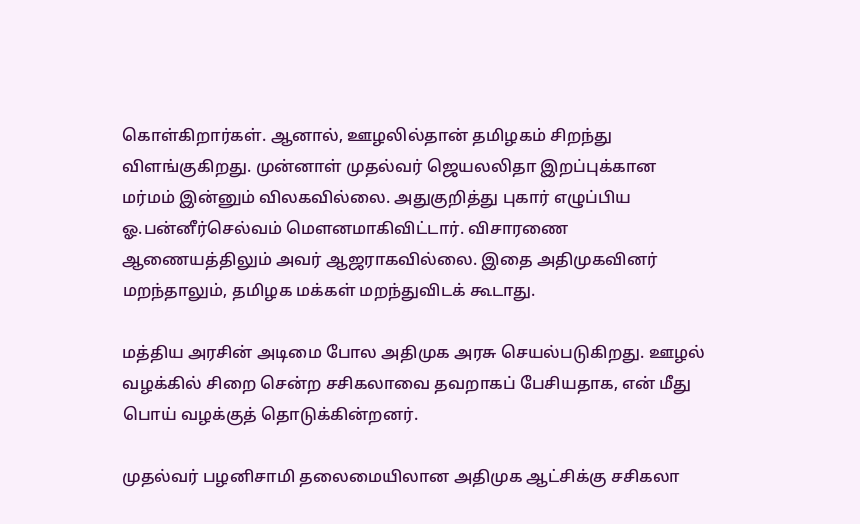கொள்கிறார்கள். ஆனால், ஊழலில்தான் தமிழகம் சிறந்து விளங்குகிறது. முன்னாள் முதல்வர் ஜெயலலிதா இறப்புக்கான மர்மம் இன்னும் விலகவில்லை. அதுகுறித்து புகார் எழுப்பிய ஓ.பன்னீர்செல்வம் மௌனமாகிவிட்டார். விசாரணை ஆணையத்திலும் அவர் ஆஜராகவில்லை. இதை அதிமுகவினர் மறந்தாலும், தமிழக மக்கள் மறந்துவிடக் கூடாது.

மத்திய அரசின் அடிமை போல அதிமுக அரசு செயல்படுகிறது. ஊழல் வழக்கில் சிறை சென்ற சசிகலாவை தவறாகப் பேசியதாக, என் மீது பொய் வழக்குத் தொடுக்கின்றனர்.

முதல்வர் பழனிசாமி தலைமையிலான அதிமுக ஆட்சிக்கு சசிகலா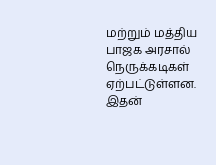மற்றும் மத்திய பாஜக அரசால் நெருக்கடிகள் ஏற்பட்டுள்ளன. இதன்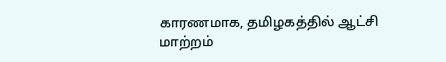காரணமாக, தமிழகத்தில் ஆட்சி மாற்றம்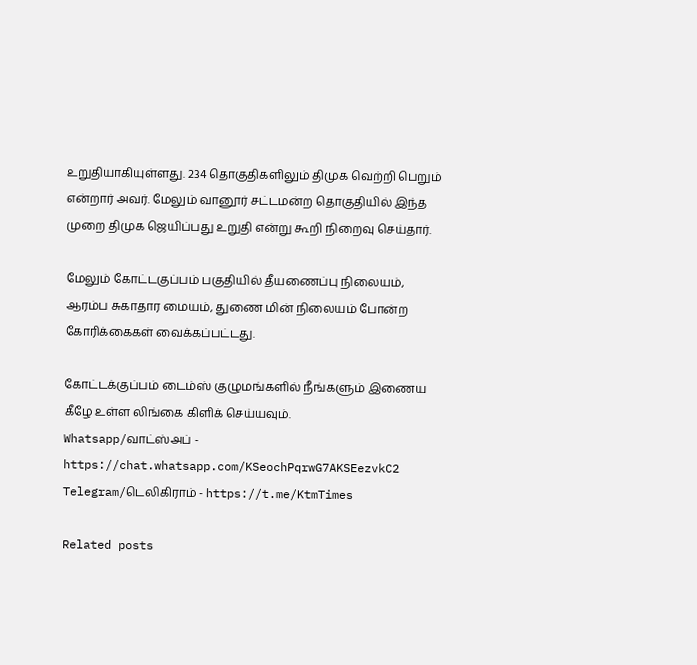உறுதியாகியுள்ளது. 234 தொகுதிகளிலும் திமுக வெற்றி பெறும் என்றார் அவர். மேலும் வானூர் சட்டமன்ற தொகுதியில் இந்த முறை திமுக ஜெயிப்பது உறுதி என்று கூறி நிறைவு செய்தார்.

மேலும் கோட்டகுப்பம் பகுதியில் தீயணைப்பு நிலையம், ஆரம்ப சுகாதார மையம், துணை மின் நிலையம் போன்ற கோரிக்கைகள் வைக்கப்பட்டது.

கோட்டக்குப்பம் டைம்ஸ் குழுமங்களில் நீங்களும் இணைய கீழே உள்ள லிங்கை கிளிக் செய்யவும்.
Whatsapp/வாட்ஸ்அப் - https://chat.whatsapp.com/KSeochPqrwG7AKSEezvkC2
Telegram/டெலிகிராம் - https://t.me/KtmTimes

Related posts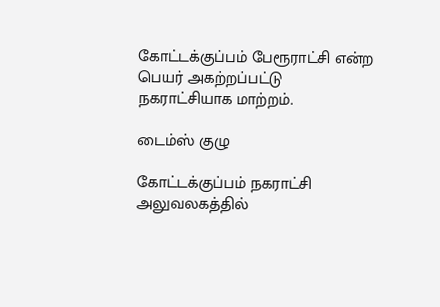கோட்டக்குப்பம் பேரூராட்சி என்ற பெயர் அகற்றப்பட்டு நகராட்சியாக மாற்றம்.

டைம்ஸ் குழு

கோட்டக்குப்பம் நகராட்சி அலுவலகத்தில்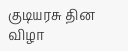குடியரசு தின விழா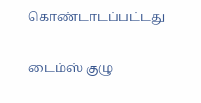கொண்டாடப்பட்டது

டைம்ஸ் குழு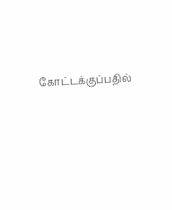கோட்டக்குப்பதில்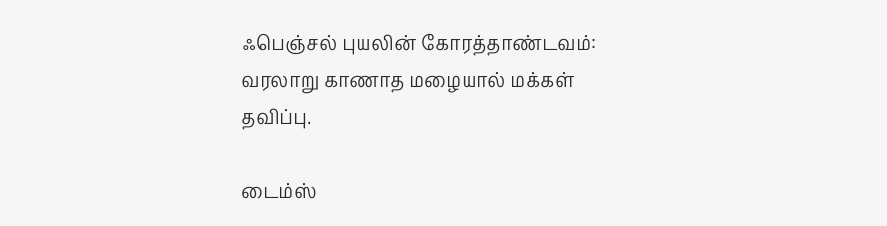ஃபெஞ்சல் புயலின் கோரத்தாண்டவம்: வரலாறு காணாத மழையால் மக்கள் தவிப்பு.

டைம்ஸ்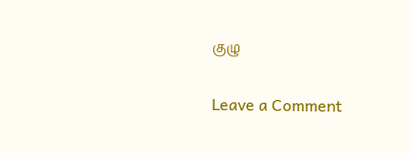குழு

Leave a Comment